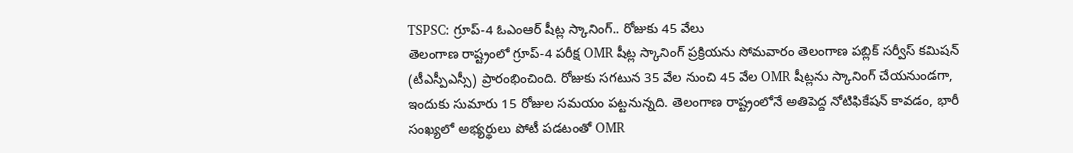TSPSC: గ్రూప్-4 ఓఎంఆర్ షీట్ల స్కానింగ్.. రోజుకు 45 వేలు
తెలంగాణ రాష్ట్రంలో గ్రూప్-4 పరీక్ష OMR షీట్ల స్కానింగ్ ప్రక్రియను సోమవారం తెలంగాణ పబ్లిక్ సర్వీస్ కమిషన్ (టీఎస్పీఎస్సీ) ప్రారంభించింది. రోజుకు సగటున 35 వేల నుంచి 45 వేల OMR షీట్లను స్కానింగ్ చేయనుండగా, ఇందుకు సుమారు 15 రోజుల సమయం పట్టనున్నది. తెలంగాణ రాష్ట్రంలోనే అతిపెద్ద నోటిఫికేషన్ కావడం, భారీ సంఖ్యలో అభ్యర్థులు పోటీ పడటంతో OMR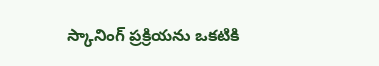స్కానింగ్ ప్రక్రియను ఒకటికి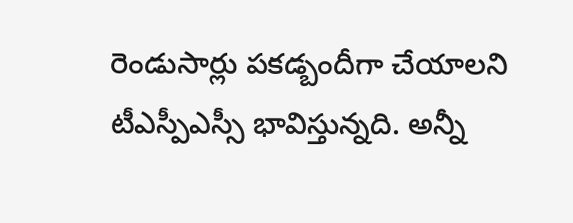రెండుసార్లు పకడ్బందీగా చేయాలని టీఎస్పీఎస్సీ భావిస్తున్నది. అన్నీ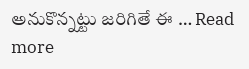అనుకొన్నట్టు జరిగితే ఈ … Read more